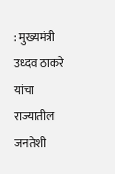: मुख्यमंत्री उध्दव ठाकरे यांचा राज्यातील जनतेशी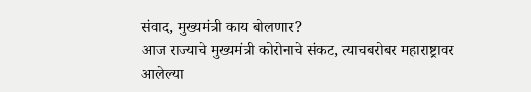संवाद, मुख्यमंत्री काय बोलणार?
आज राज्याचे मुख्यमंत्री कोरोनाचे संकट, त्याचबरोबर महाराष्ट्रावर आलेल्या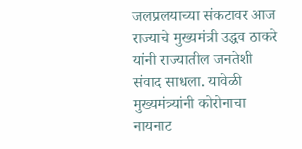जलप्रलयाच्या संकटावर आज राज्याचे मुख्यमंत्री उद्धव ठाकरे यांनी राज्यातील जनतेशी संवाद साधला. यावेळी मुख्यमंत्र्यांनी कोरोनाचा नायनाट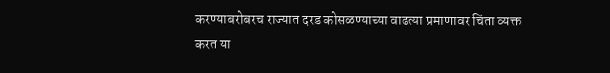करण्याबरोबरच राज्यात दरड कोसळण्याच्या वाढत्या प्रमाणावर चिंता व्यक्त करत या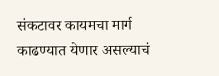संकटावर कायमचा मार्ग काढण्यात येणार असल्याचं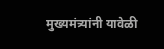मुख्यमंत्र्यांनी यावेळी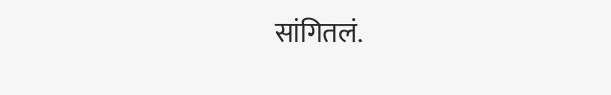सांगितलं.